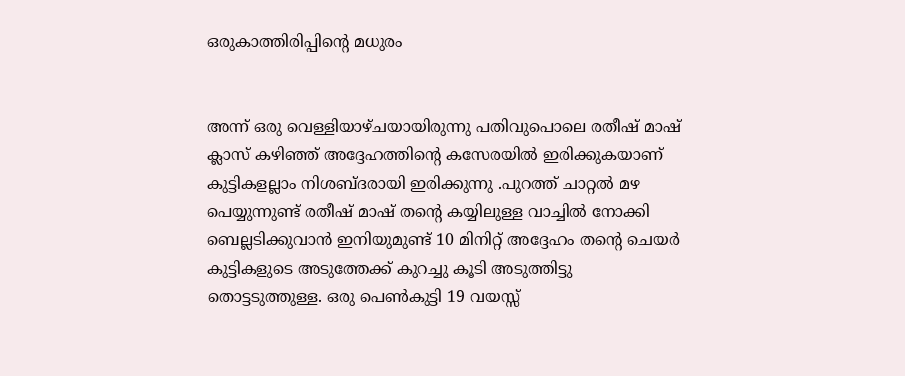ഒരുകാത്തിരിപ്പിന്റെ മധുരം


അന്ന് ഒരു വെള്ളിയാഴ്ചയായിരുന്നു പതിവുപൊലെ രതീഷ് മാഷ് ക്ലാസ് കഴിഞ്ഞ് അദ്ദേഹത്തിന്റെ കസേരയില്‍ ഇരിക്കുകയാണ് കുട്ടികളല്ലാം നിശബ്ദരായി ഇരിക്കുന്നു .പുറത്ത് ചാറ്റല്‍ മഴ പെയ്യുന്നുണ്ട് രതീഷ് മാഷ് തന്റെ കയ്യിലുള്ള വാച്ചില്‍ നോക്കി ബെല്ലടിക്കുവാന്‍ ഇനിയുമുണ്ട് 10 മിനിറ്റ് അദ്ദേഹം തന്റെ ചെയര്‍ കുട്ടികളുടെ അടുത്തേക്ക് കുറച്ചു കൂടി അടുത്തിട്ടു തൊട്ടടുത്തുള്ള‍. ഒരു പെണ്‍കുട്ടി 19 വയസ്സ്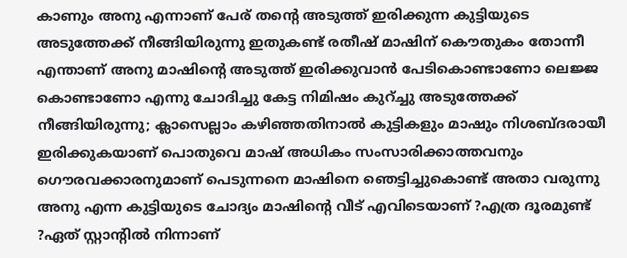കാണും അനു എന്നാണ് പേര് തന്റെ അടുത്ത് ഇരിക്കുന്ന കുട്ടിയുടെ അടുത്തേക്ക് നീങ്ങിയിരുന്നു ഇതുകണ്ട് രതീഷ് മാഷിന് കൌതുകം തോന്നീ എന്താണ് അനു മാഷിന്റെ അടുത്ത് ഇരിക്കുവാന്‍ പേടികൊണ്ടാണോ ലെജ്ജ കൊണ്ടാണോ എന്നു ചോദിച്ചു കേട്ട നിമിഷം കുറ്ച്ചു അടുത്തേക്ക്
നീങ്ങിയിരുന്നു; ക്ലാസെല്ലാം കഴിഞ്ഞതിനാല്‍ കുട്ടികളും മാഷും നിശബ്ദരായീ ഇരിക്കുകയാണ് പൊതുവെ മാഷ് അധികം സംസാ‍രിക്കാത്തവനും ഗൌരവക്കാരനുമാണ് പെടുന്നനെ മാഷിനെ ഞെട്ടിച്ചുകൊണ്ട് അതാ വരുന്നു അനു എന്ന കുട്ടിയുടെ ചോദ്യം മാഷിന്റെ വീട് എവിടെയാണ് ?എത്ര ദൂരമുണ്ട് ?ഏത് സ്റ്റാന്റില്‍ നിന്നാണ്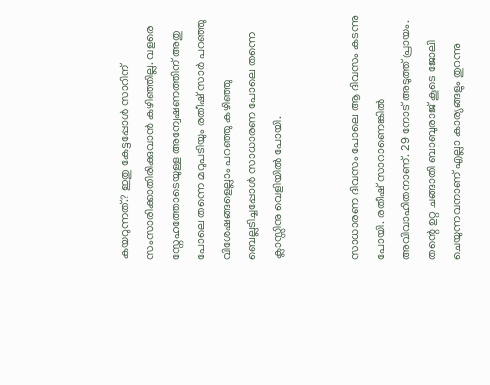കയറുന്നത്.? ഇതു കേട്ടപ്പോള്‍ സാറിന് സംസാരിക്കാതിരിക്കുവാന്‍ കഴിഞ്ഞില്ല. വളരെ സ്നേഹത്തോടെയുള്ള അന്വേഷണത്തിന് അതു പോലെ തന്നെ മറുപടിയും രതീഷ് സാര്‍ പറഞ്ഞു വിശേഷങ്ങളെല്ലാം പറഞ്ഞു കഴിഞ്ഞു ബെല്ലടിച്ചപ്പോള്‍ സാധാരണ പോലെ തന്നെ ക്ലാസ്സിനു വെളിയില്‍ പോയി.


സാധാരണ ദിവസം പോലെ ആ ദിവസം കടന്നു പോയി. രതീഷ് സാറാണെങ്കില്‍ അവിവാഹിതനാണ്. 29 നോട് അടുത്ത് പ്രായം. തന്റെ ഉറ്റ ചങ്ങാതി ബാബുരാജ് കൂടെ ജോലി ചെയുന്നവനാണ് എല്ലാ കാര്യങ്ങളും തുറന്നു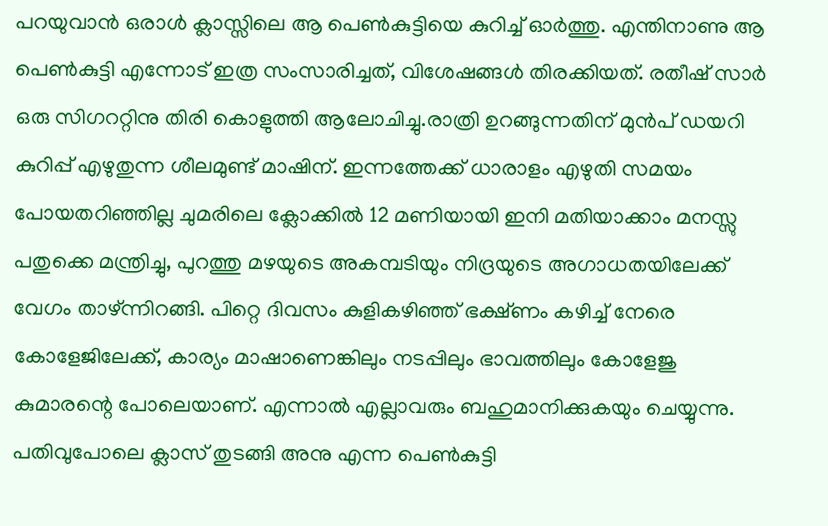പറയുവാന്‍ ഒരാള്‍ ക്ലാസ്സിലെ ആ പെണ്‍കുട്ടിയെ കുറിച്ച് ഓര്‍ത്തു. എന്തിനാണു ആ പെണ്‍കുട്ടി എന്നോട് ഇത്ര സംസാരിച്ചത്, വിശേഷങ്ങള്‍ തിരക്കിയത്. രതീഷ് സാര്‍ ഒരു സിഗററ്റിനു തിരി കൊളുത്തി ആലോചിച്ചു.രാത്രി ഉറങ്ങുന്നതിന് മുന്‍പ് ഡയറി കുറിപ്പ് എഴുതുന്ന ശീലമുണ്ട് മാഷിന്. ഇന്നത്തേക്ക് ധാരാളം എഴുതി സമയം പോയതറിഞ്ഞില്ല ചുമരിലെ ക്ലോക്കില്‍ 12 മണിയായി ഇനി മതിയാക്കാം മനസ്സു പതുക്കെ മന്ത്രിച്ചു, പുറത്തു മഴയുടെ അകമ്പടിയും നിദ്രയുടെ അഗാധതയിലേക്ക് വേഗം താഴ്ന്നിറങ്ങി. പിറ്റെ ദിവസം കുളികഴിഞ്ഞ് ഭക്ഷ്ണം കഴിച്ച് നേരെ കോളേജിലേക്ക്, കാര്യം മാഷാണെങ്കിലും നടപ്പിലും ഭാവത്തിലും കോളേജു കുമാരന്റെ പോലെയാണ്. എന്നാല്‍ എല്ലാവരും ബഹുമാനിക്കുകയും ചെയ്യുന്നു. പതിവുപോലെ ക്ലാസ് തുടങ്ങി അനു എന്ന പെണ്‍കുട്ടി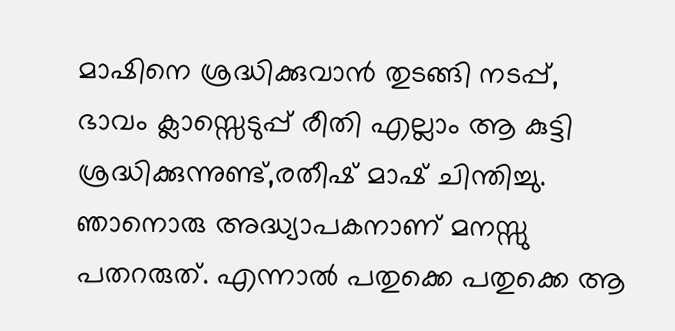മാഷിനെ ശ്രദ്ധിക്കുവാന്‍ തുടങ്ങി നടപ്പ്, ഭാവം ക്ലാസ്സെടുപ്പ് രീതി എല്ലാം ആ കുട്ടി ശ്രദ്ധിക്കുന്നുണ്ട്,രതീഷ് മാഷ് ചിന്തിച്ചു. ഞാനൊരു അദ്ധ്യാപകനാണ് മനസ്സു പതറരുത്. എന്നാല്‍ പതുക്കെ പതുക്കെ ആ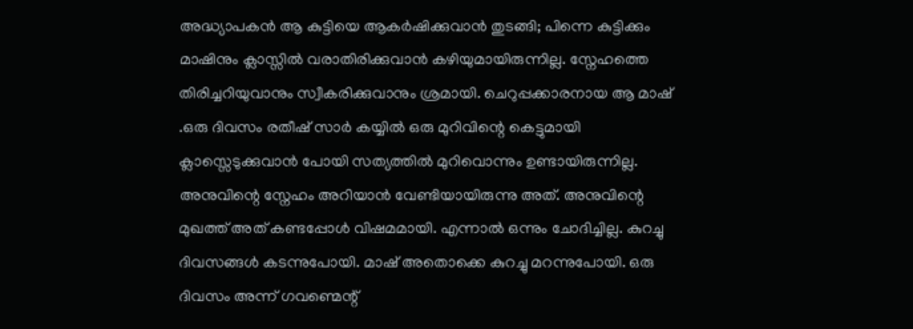അദ്ധ്യാപകന്‍ ആ കുട്ടിയെ ആ‍കര്‍ഷിക്കുവാന്‍ തുടങ്ങി; പിന്നെ കുട്ടിക്കും മാഷിനും ക്ലാസ്സില്‍ വരാതിരിക്കുവാന്‍ കഴിയുമായിരുന്നില്ല. സ്നേഹത്തെ തിരിച്ചറിയുവാനും സ്വീകരിക്കുവാനും ശ്രമായി. ചെറുപ്പക്കാരനായ ആ‍ മാഷ് .ഒരു ദിവസം രതീഷ് സാര്‍ കയ്യില്‍ ഒരു മുറിവിന്റെ കെട്ടുമായി ക്ലാസ്സെടുക്കുവാന്‍ പോയി സത്യത്തില്‍ മുറിവൊന്നും ഉണ്ടായിരുന്നില്ല. അനുവിന്റെ സ്നേഹം അറിയാന്‍ വേണ്ടിയായിരുന്നു അത്. അനുവിന്റെ മുഖത്ത് അത് കണ്ടപ്പോള്‍ വിഷമമായി. എന്നാല്‍ ഒന്നും ചോദിച്ചില്ല. കുറച്ചു ദിവസങ്ങള്‍ കടന്നുപോയി. മാഷ് അതൊക്കെ കുറച്ചു മറന്നുപോയി. ഒരു ദിവസം അന്ന് ഗവണ്മെന്റ്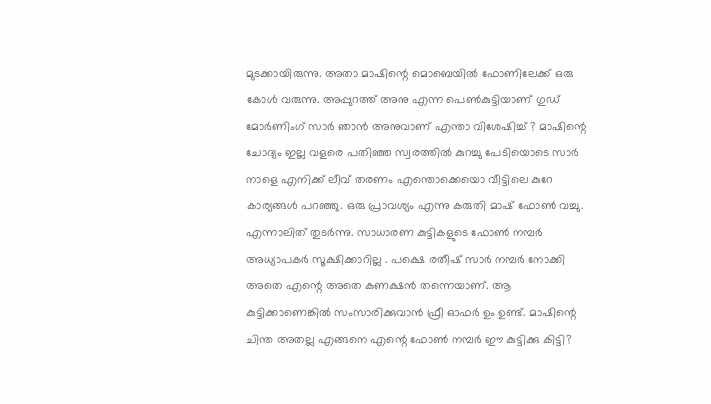മുടക്കായിരുന്നു. അതാ മാഷിന്റെ മൊബെയില്‍ ഫോണിലേക്ക് ഒരു കോള്‍ വരുന്നു. അപ്പുറത്ത് അനു എന്ന പെണ്‍കുട്ടിയാണ് ഗുഡ് മോര്‍ണിംഗ് സാര്‍ ഞാന്‍ അനുവാണ് എന്താ വിശേഷിച്ച് ? മാഷിന്റെ ചോദ്യം ഇല്ല വളരെ പതിഞ്ഞ സ്വരത്തില്‍ കുറച്ചു പേടിയൊടെ സാര്‍ നാ‍ളെ എനിക്ക് ലീവ് തരണം എന്തൊക്കെയൊ വീട്ടിലെ കുറേ കാര്യങ്ങള്‍ പറഞ്ഞു. ഒരു പ്രാവശ്യം എന്നു കരുതി മാഷ് ഫോണ്‍ വച്ചു. എന്നാലിത് തുടര്‍ന്നു. സാധാരണ കുട്ടികളുടെ ഫോണ്‍ നമ്പര്‍ അധ്യാപകര്‍ സൂക്ഷിക്കാറില്ല . പക്ഷെ രതീഷ് സാര്‍ നമ്പര്‍ നോക്കി അതെ എന്റെ അതെ കണക്ഷന്‍ തന്നെയാണ്. ആ കുട്ടിക്കാണെങ്കില്‍ സംസാരിക്കുവാന്‍ ഫ്രീ ഓഫര്‍ ഉം ഉണ്ട്. മാഷിന്റെ ചിന്ത അതല്ല എങ്ങനെ എന്റെ ഫോണ്‍ നമ്പര്‍ ഈ കുട്ടിക്കു കിട്ടി?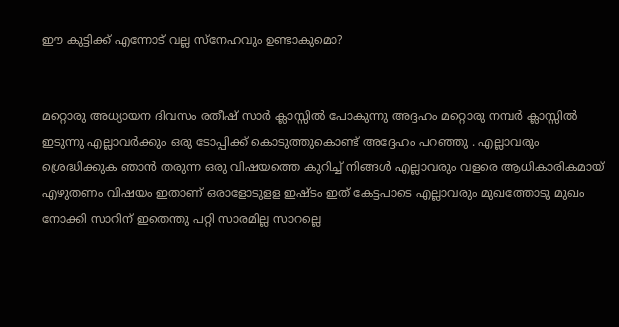ഈ കുട്ടിക്ക് എന്നോട് വല്ല സ്നേഹവും ഉണ്ടാകുമൊ?


മറ്റൊരു അധ്യായന ദിവസം രതീഷ് സാര്‍ ക്ലാസ്സില്‍ പോകുന്നു അദ്ദഹം മറ്റൊരു നമ്പര്‍ ക്ലാസ്സില്‍ ഇടുന്നു എല്ലാവര്‍ക്കും ഒരു ടോപ്പിക്ക് കൊടുത്തുകൊണ്ട് അദ്ദേഹം പറഞ്ഞു . എല്ലാവരും ശ്രെദ്ധിക്കുക ഞാന്‍ തരുന്ന ഒരു വിഷയത്തെ കുറിച്ച് നിങ്ങള്‍ എല്ലാവരും വളരെ ആധികാരികമായ് എഴുതണം വിഷയം ഇതാണ് ഒരാളോടുളള ഇഷ്ടം ഇത് കേട്ടപാടെ എല്ലാവരും മുഖത്തോടു മുഖം നോക്കി സാറിന് ഇതെന്തു പറ്റി സാരമില്ല സാറല്ലെ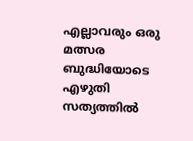എല്ലാവരും ഒരു മത്സര ബുദ്ധിയോടെ എഴുതി സത്യത്തില്‍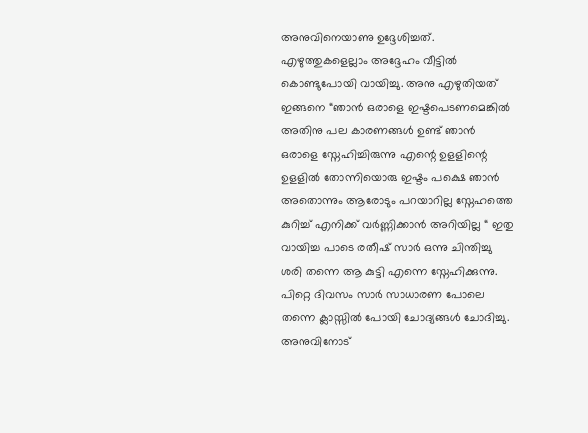അനുവിനെയാണു ഉദ്ദേശിച്ചത്. എഴുത്തുകളെല്ലാം അദ്ദേഹം വീട്ടില്‍ കൊണ്ടുപോയി വായിച്ചു. അനു എഴുതിയത് ഇങ്ങനെ “ഞാന്‍ ഒരാളെ ഇഷ്ടപെടണമെങ്കില്‍ അതിനു പല കാരണങ്ങള്‍ ഉണ്ട് ഞാന്‍ ഒരാളെ സ്നേഹിച്ചിരുന്നു എന്റെ ഉളളിന്റെ ഉളളില്‍ തോന്നിയൊരു ഇഷ്ടം പക്ഷെ ഞാന്‍ അതൊന്നും ആരോടും പറയാറില്ല സ്നേഹത്തെ കുറിച്ച് എനിക്ക് വര്‍ണ്ണിക്കാന്‍ അറിയില്ല “ ഇതു വായിച്ച പാടെ രതീഷ് സാര്‍ ഒന്നു ചിന്തിച്ചു ശരി തന്നെ ആ കുട്ടി എന്നെ സ്നേഹിക്കുന്നു. പിറ്റെ ദിവസം സാര്‍ സാധാരണ പോലെ തന്നെ ക്ലാസ്സില്‍ പോയി ചോദ്യങ്ങള്‍ ചോദിച്ചു. അനുവിനോട്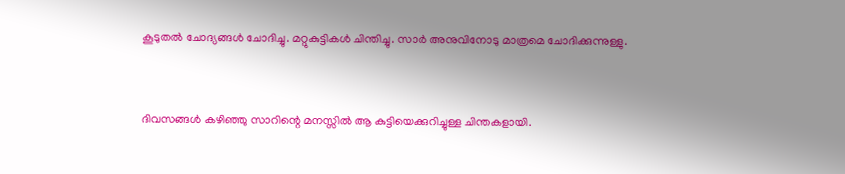കൂടുതല്‍ ചോദ്യങ്ങള്‍ ചോദിച്ചു. മറ്റുകുട്ടികള്‍ ചിന്തിച്ചു. സാര്‍ അനുവിനോടു മാത്രമെ ചോദിക്കുന്നുള്ളു.


ദിവസങ്ങള്‍ കഴിഞ്ഞു സാറിന്റെ മനസ്സില്‍ ആ കുട്ടിയെക്കുറിച്ചുള്ള ചിന്തകളായി.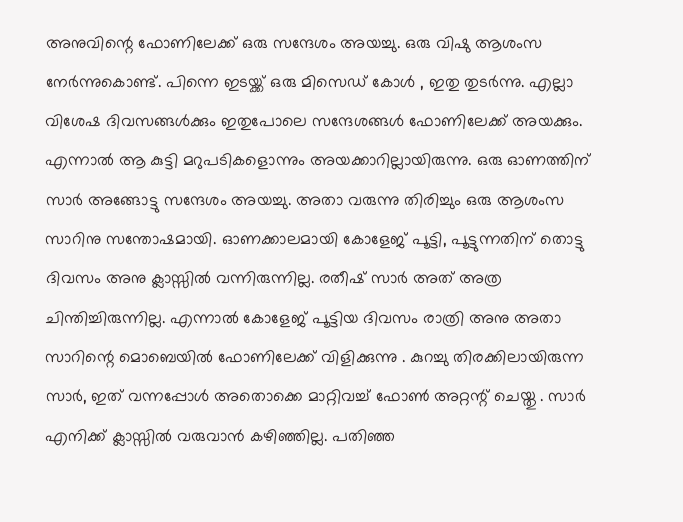അനുവിന്റെ ഫോണിലേക്ക് ഒരു സന്ദേശം അയച്ചു. ഒരു വിഷു ആശംസ നേര്‍ന്നുകൊണ്ട്. പിന്നെ ഇടയ്ക്ക് ഒരു മിസെഡ് കോള്‍ , ഇതു തുടര്‍ന്നു. എല്ലാ വിശേഷ ദിവസങ്ങള്‍ക്കും ഇതുപോലെ സന്ദേശങ്ങള്‍ ഫോണിലേക്ക് അയക്കും. എന്നാല്‍ ആ കുട്ടി മറുപടികളൊന്നും അയക്കാറില്ലായിരുന്നു. ഒരു ഓണത്തിന് സാര്‍ അങ്ങോട്ടു സന്ദേശം അയച്ചു. അതാ വരുന്നു തിരിച്ചും ഒരു ആശംസ സാറിനു സന്തോഷമായി. ഓണക്കാലമായി കോളേജ് പൂട്ടി, പൂട്ടുന്നതിന് തൊട്ടു ദിവസം അനു ക്ലാസ്സില്‍ വന്നിരുന്നില്ല. രതീഷ് സാര്‍ അത് അത്ര ചിന്തിച്ചിരുന്നില്ല. എന്നാല്‍ കോളേജ് പൂട്ടിയ ദിവസം രാത്രി അനു അതാ സാറിന്റെ മൊബെയില്‍ ഫോണിലേക്ക് വിളിക്കുന്നു . കുറച്ചു തിരക്കിലായിരുന്ന സാര്‍, ഇത് വന്നപ്പോള്‍ അതൊക്കെ മാറ്റിവച്ച് ഫോണ്‍ അറ്റന്റ് ചെയ്തു . സാര്‍ എനിക്ക് ക്ലാസ്സില്‍ വരുവാന്‍ കഴിഞ്ഞില്ല. പതിഞ്ഞ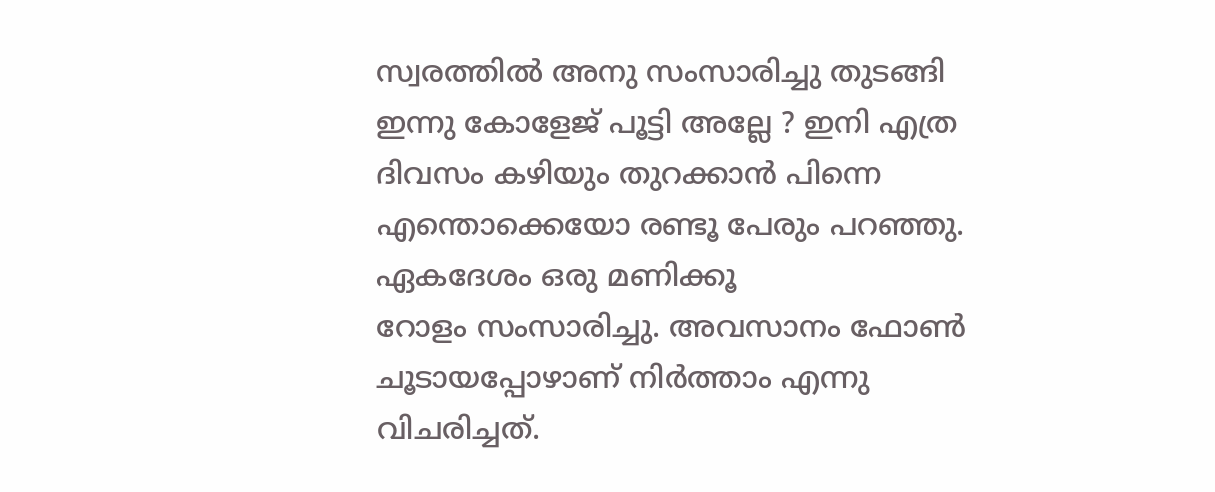സ്വരത്തില്‍ അനു സംസാരിച്ചു തുടങ്ങി ഇന്നു കോളേജ് പൂട്ടി അല്ലേ ? ഇനി എത്ര ദിവസം കഴിയും തുറക്കാന്‍ പിന്നെ എന്തൊക്കെയോ രണ്ടൂ പേരും പറഞ്ഞു. ഏകദേശം ഒരു മണിക്കൂ
റോളം സംസാരിച്ചു. അവസാനം ഫോണ്‍ ചൂടായപ്പോഴാണ് നിര്‍ത്താം എന്നു വിചരിച്ചത്.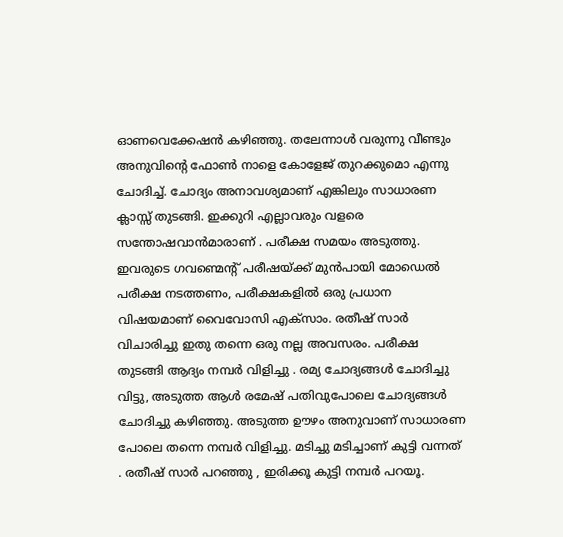ഓണവെക്കേഷന്‍ കഴിഞ്ഞു. തലേന്നാള്‍ വരുന്നു വീണ്ടും അനുവിന്റെ ഫോണ്‍ നാളെ കോളേജ് തുറക്കുമൊ എന്നു ചോദിച്ച്. ചോദ്യം അനാവശ്യമാണ് എങ്കിലും സാധാരണ ക്ലാസ്സ് തുടങ്ങി. ഇക്കുറി എല്ലാവരും വളരെ സന്തോഷവാന്‍മാരാണ് . പരീക്ഷ സമയം അടുത്തു. ഇവരുടെ ഗവണ്മെന്റ് പരീഷയ്ക്ക് മുന്‍പായി മോഡെല്‍ പരീക്ഷ നടത്തണം, പരീക്ഷകളില്‍ ഒരു പ്രധാന വിഷയമാണ് വൈവോസി എക്സാം. രതീഷ് സാര്‍ വിചാരിച്ചു ഇതു തന്നെ ഒരു നല്ല അവസരം. പരീക്ഷ തുടങ്ങി ആദ്യം നമ്പര്‍ വിളിച്ചു . രമ്യ ചോദ്യങ്ങള്‍ ചോദിച്ചു വിട്ടു, അടുത്ത ആള്‍ രമേഷ് പതിവുപോലെ ചോദ്യങ്ങള്‍ ചോദിച്ചു കഴിഞ്ഞു. അടുത്ത ഊഴം അനുവാണ് സാധാരണ പോലെ തന്നെ നമ്പര്‍ വിളിച്ചു. മടിച്ചു മടിച്ചാണ് കുട്ടി വന്നത് . രതീഷ് സാര്‍ പറഞ്ഞു , ഇരിക്കൂ കുട്ടി നമ്പര്‍ പറയൂ.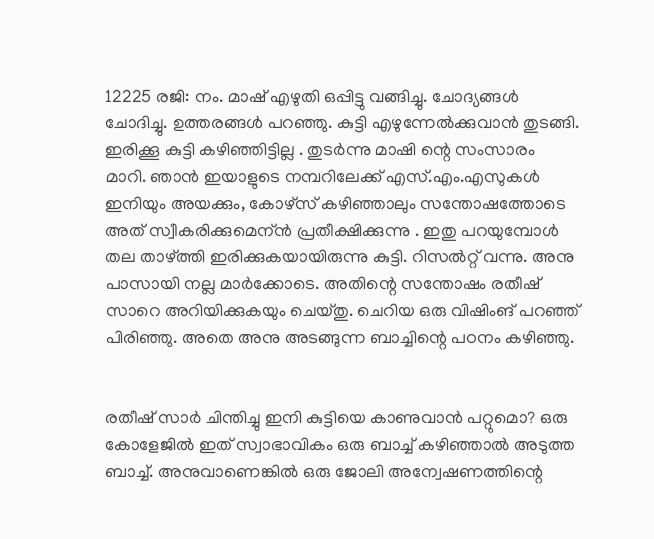12225 രജി: നം. മാഷ് എഴുതി ഒപ്പിട്ടു വങ്ങിച്ചു. ചോദ്യങ്ങള്‍ ചോദിച്ചു. ഉത്തരങ്ങള്‍ പറഞ്ഞു. കുട്ടി എഴുന്നേല്‍ക്കുവാന്‍ തുടങ്ങി. ഇരിക്കൂ കുട്ടി കഴിഞ്ഞിട്ടില്ല . തുടര്‍ന്നു മാഷി ന്റെ സംസാരം മാറി. ഞാന്‍ ഇയാളുടെ നമ്പറിലേക്ക് എസ്.എം.എസുകള്‍ ഇനിയും അയക്കും, കോഴ്സ് കഴിഞ്ഞാലും സന്തോഷത്തോടെ അത് സ്വീകരിക്കുമെന്ന്‍ പ്രതീക്ഷിക്കുന്നു . ഇതു പറയുമ്പോള്‍ തല താഴ്ത്തി ഇരിക്കുകയായിരുന്നു കുട്ടി. റിസല്‍റ്റ് വന്നു. അനു പാസായി നല്ല മാര്‍ക്കോടെ. അതിന്റെ സന്തോഷം രതീഷ് സാറെ അറിയിക്കുകയും ചെയ്തു. ചെറിയ ഒരു വിഷിംങ് പറഞ്ഞ് പിരിഞ്ഞു. അതെ അനു അടങ്ങുന്ന ബാച്ചിന്റെ പഠനം കഴിഞ്ഞു.


രതീഷ് സാര്‍ ചിന്തിച്ചു ഇനി കുട്ടിയെ കാണുവാന്‍ പറ്റുമൊ? ഒരു കോളേജില്‍ ഇത് സ്വാഭാവികം ഒരു ബാച്ച് കഴിഞ്ഞാല്‍ അടുത്ത ബാച്ച്. അനുവാണെങ്കില്‍ ഒരു ജോലി അന്വേഷണത്തിന്റെ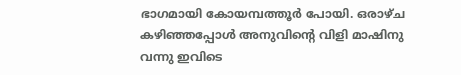ഭാഗമായി കോയമ്പത്തൂര്‍ പോയി. ഒരാഴ്ച കഴിഞ്ഞപ്പോള്‍ അനുവിന്റെ വിളി മാഷിനു വന്നു ഇവിടെ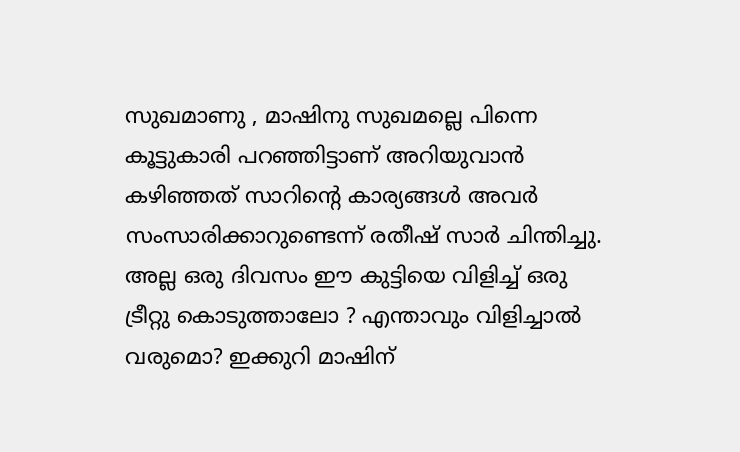സുഖമാണു , മാഷിനു സുഖമല്ലെ പിന്നെ കൂട്ടുകാരി പറഞ്ഞിട്ടാണ് അറിയുവാന്‍ കഴിഞ്ഞത് സാറിന്റെ കാര്യങ്ങള്‍ അവര്‍ സംസാരിക്കാറുണ്ടെന്ന് രതീഷ് സാര്‍ ചിന്തിച്ചു. അല്ല ഒരു ദിവസം ഈ കുട്ടിയെ വിളിച്ച് ഒരു ട്രീറ്റു കൊടുത്താലോ ? എന്താവും വിളിച്ചാല്‍ വരുമൊ? ഇക്കുറി മാഷിന്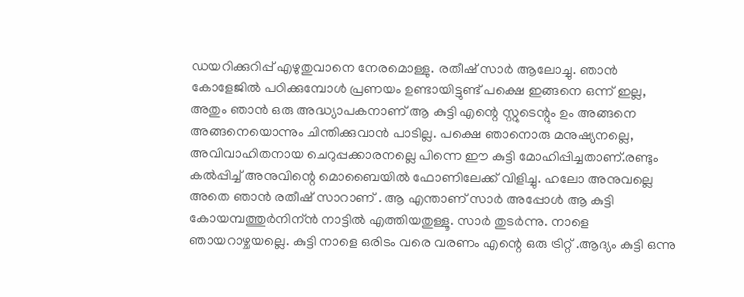ഡയറിക്കുറിപ്പ് എഴുതുവാനെ നേരമൊള്ളു. രതീഷ് സാര്‍ ആലോച്ചു. ഞാന്‍ കോളേജില്‍ പഠിക്കുമ്പോള്‍ പ്രണയം ഉണ്ടായിട്ടുണ്ട് പക്ഷെ ഇങ്ങനെ ഒന്ന് ഇല്ല, അതും ഞാന്‍ ഒരു അദ്ധ്യാപകനാണ് ആ‍ കുട്ടി എന്റെ സ്റ്റുടെന്റും ഉം അങ്ങനെ അങ്ങനെയൊന്നും ചിന്തിക്കുവാന്‍ പാടില്ല. പക്ഷെ ഞാനൊരു മനുഷ്യനല്ലെ, അവിവാഹിതനായ ചെറുപ്പക്കാരനല്ലെ പിന്നെ ഈ കുട്ടി മോഹിപ്പിച്ചതാണ്.രണ്ടും കല്‍പ്പിച്ച് അനുവിന്റെ മൊബൈയില്‍ ഫോണിലേക്ക് വിളിച്ചു. ഹലോ അനുവല്ലെ അതെ ഞാന്‍ രതീഷ് സാറാണ് . ആ എന്താണ് സാര്‍ അപ്പോള്‍ ആ കുട്ടി കോയമ്പത്തുര്‍നിന്ന്‍ നാട്ടില്‍ എത്തിയതുള്ളൂ. സാര്‍ തുടര്‍ന്നു. നാളെ ഞായറാഴ്ചയല്ലെ. കുട്ടി നാളെ ഒരിടം വരെ വരണം എന്റെ ഒരു ട്രിറ്റ് .ആ‍ദ്യം കുട്ടി ഒന്നു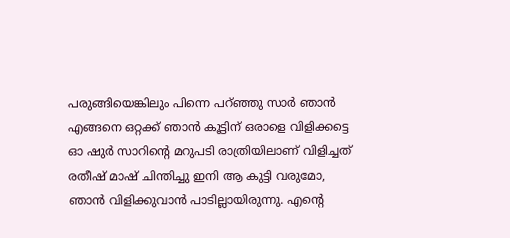പരുങ്ങിയെങ്കിലും പിന്നെ പറ്ഞ്ഞു സാര്‍ ഞാന്‍ എങ്ങനെ ഒറ്റക്ക് ഞാന്‍ കൂട്ടിന് ഒരാളെ വിളിക്കട്ടെ ഓ ഷുര്‍ സാറിന്റെ മറുപടി രാത്രിയിലാണ് വിളിച്ചത് രതീഷ് മാഷ് ചിന്തിച്ചു ഇനി ആ കുട്ടി വരുമോ, ഞാന്‍ വിളിക്കുവാ‍ന്‍ പാടില്ലായിരുന്നു. എന്റെ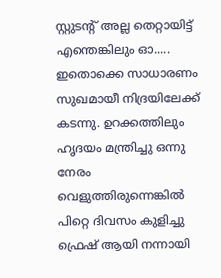സ്റ്റുടന്റ് അല്ല തെറ്റായിട്ട് എന്തെങ്കിലും ഓ..... ഇതൊക്കെ സാധാരണം സുഖമായീ നിദ്രയിലേക്ക് കടന്നു. ഉറക്കത്തിലും ഹൃദയം മന്ത്രിച്ചു ഒന്നു നേരം വെളുത്തിരുന്നെങ്കില്‍ പിറ്റെ ദിവസം കുളിച്ചു ഫ്രെഷ് ആയി നന്നായി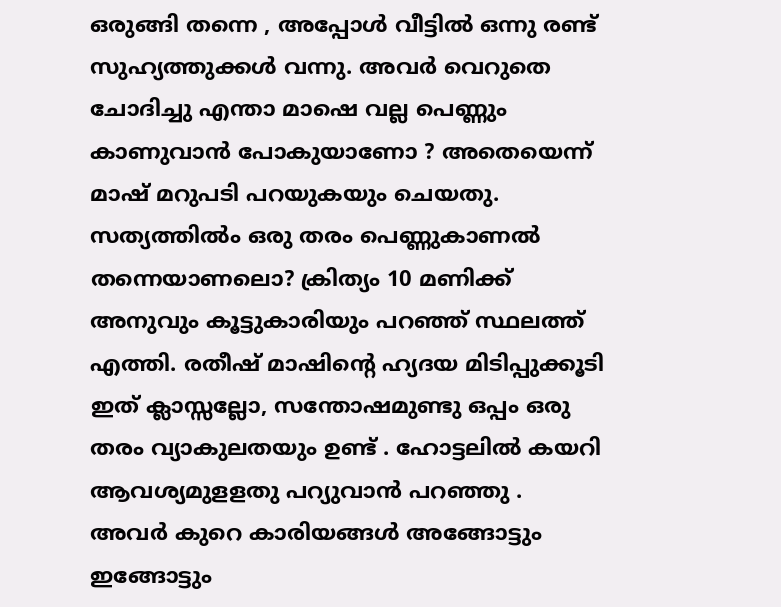ഒരുങ്ങി തന്നെ , അപ്പോള്‍ വീട്ടില്‍ ഒന്നു രണ്ട് സുഹ്യത്തുക്കള്‍ വന്നു. അവര്‍ വെറുതെ ചോദിച്ചു എന്താ മാഷെ വല്ല പെണ്ണും കാണുവാന്‍ പോകുയാണോ ? അതെയെന്ന്‍ മാഷ് മറുപടി പറയുകയും ചെയതു. സത്യത്തില്‍ം ഒരു തരം പെണ്ണുകാണല്‍ തന്നെയാണലൊ? ക്രിത്യം 10 മണിക്ക് അനുവും കൂട്ടുകാരിയും പറഞ്ഞ് സ്ഥലത്ത് എത്തി. രതീഷ് മാഷിന്റെ ഹ്യദയ മിടിപ്പുക്കൂടി ഇത് ക്ലാസ്സല്ലോ, സന്തോഷമുണ്ടു ഒപ്പം ഒരു തരം വ്യാകുലതയും ഉണ്ട് . ഹോട്ടലില്‍ കയറി ആവശ്യമുളളതു പറ്യുവാന്‍ പറഞ്ഞു . അവര്‍ കുറെ കാരിയങ്ങള്‍ അങ്ങോട്ടും ഇങ്ങോട്ടും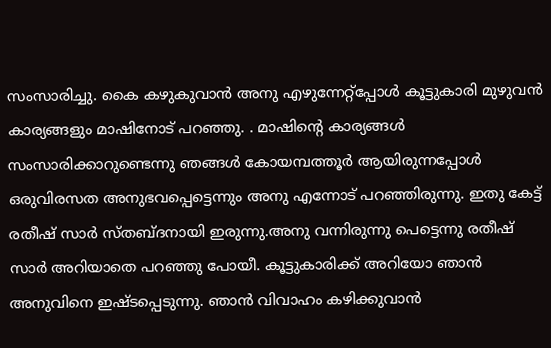സംസാരിച്ചു. കൈ കഴുകുവാന്‍ അനു എഴുന്നേറ്റ്പ്പോള്‍ കൂട്ടുകാരി മുഴുവന്‍ കാര്യങ്ങളും മാഷിനോട് പറഞ്ഞു. . മാഷിന്റെ കാര്യങ്ങള്‍ സംസാരിക്കാറുണ്ടെന്നു ഞങ്ങള്‍ കോയമ്പത്തൂര്‍ ആയിരുന്നപ്പോള്‍ ഒരുവിരസത അനുഭവപ്പെട്ടെന്നും അനു എന്നോട് പറഞ്ഞിരുന്നു. ഇതു കേട്ട് രതീഷ് സാര്‍ സ്തബ്ദനായി ഇരുന്നു.അനു വന്നിരുന്നു പെട്ടെന്നു രതീഷ് സാര്‍ അറിയാതെ പറഞ്ഞു പോയീ. കൂട്ടുകാരിക്ക് അറിയോ ഞാന്‍ അനുവിനെ ഇഷ്ടപ്പെടുന്നു. ഞാന്‍ വിവാഹം കഴിക്കുവാന്‍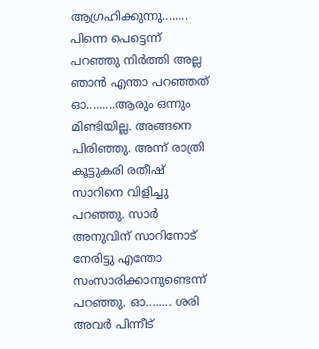ആഗ്രഹിക്കുന്നു........ പിന്നെ പെട്ടെന്ന് പറഞ്ഞു നിര്‍ത്തി അല്ല ഞാന്‍ എന്താ പറഞ്ഞത് ഓ.........ആരും ഒന്നും മിണ്ടിയില്ല. അങ്ങനെ പിരിഞ്ഞു. അന്ന് രാത്രി കൂട്ടുകരി രതീഷ് സാറിനെ വിളിച്ചു പറഞ്ഞു. സാര്‍ അനുവിന് സാറിനോട് നേരിട്ടു എന്തോ സംസാരിക്കാനുണ്ടെന്ന് പറഞ്ഞു. ഓ........ ശരി അവര്‍ പിന്നീട്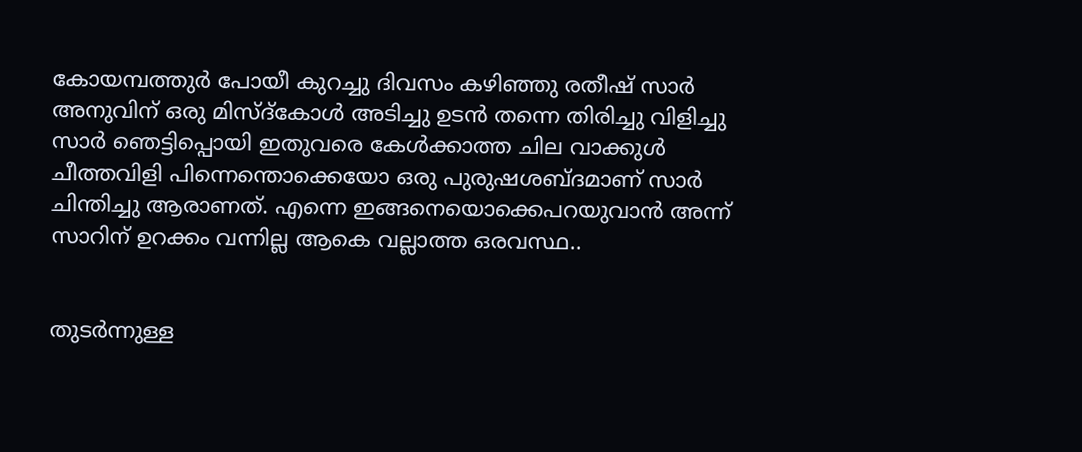കോയമ്പത്തുര്‍ പോയീ കുറച്ചു ദിവസം കഴിഞ്ഞു രതീഷ് സാര്‍ അനുവിന് ഒരു മിസ്ദ്കോള്‍ അടിച്ചു ഉടന്‍ തന്നെ തിരിച്ചു വിളിച്ചു സാര്‍ ഞെട്ടിപ്പൊയി ഇതുവരെ കേള്‍ക്കാത്ത ചില വാക്കുള്‍ ചീത്തവിളി പിന്നെന്തൊക്കെയോ ഒരു പുരുഷശബ്ദമാണ് സാര്‍ ചിന്തിച്ചു ആരാണത്. എന്നെ ഇങ്ങനെയൊക്കെപറയുവാന്‍ അന്ന് സാറിന് ഉറക്കം വന്നില്ല ആകെ വല്ലാത്ത ഒരവസ്ഥ..


തുടര്‍ന്നുള്ള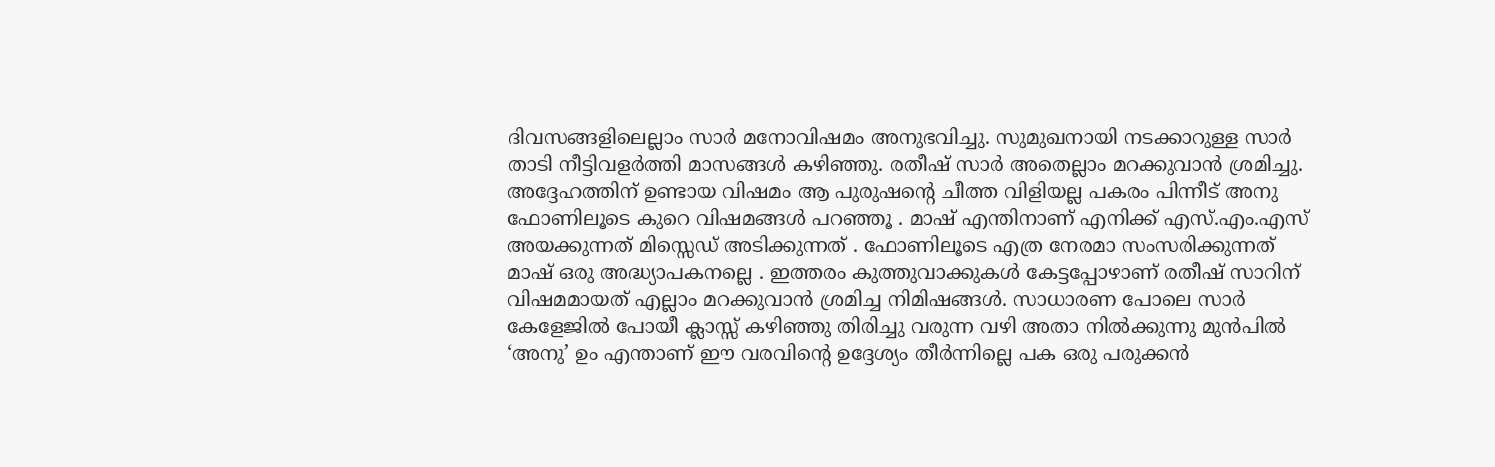ദിവസങ്ങളിലെല്ലാം സാര്‍ മനോവിഷമം അനുഭവിച്ചു. സുമുഖനായി നടക്കാറുള്ള സാര്‍ താടി നീട്ടിവളര്‍ത്തി മാസങ്ങള്‍ കഴിഞ്ഞു. രതീഷ് സാര്‍ അതെല്ലാം മറക്കുവാന്‍ ശ്രമിച്ചു. അദ്ദേഹത്തിന് ഉണ്ടായ വിഷമം ആ പുരുഷന്റെ ചീത്ത വിളിയല്ല പകരം പിന്നീട് അനു ഫോണിലൂടെ കുറെ വിഷമങ്ങള്‍ പറഞ്ഞൂ . മാഷ് എന്തിനാണ് എനിക്ക് എസ്.എം.എസ് അയക്കുന്നത് മിസ്സെഡ് അടിക്കുന്നത് . ഫോണിലൂടെ എത്ര നേരമാ സംസരിക്കുന്നത് മാഷ് ഒരു അദ്ധ്യാപകനല്ലെ . ഇത്തരം കുത്തുവാക്കുകള്‍ കേട്ടപ്പോഴാണ് രതീഷ് സാറിന് വിഷമമായത് എല്ലാം മറക്കുവാന്‍ ശ്രമിച്ച നിമിഷങ്ങള്‍. സാധാരണ പോലെ സാര്‍ കേളേജില്‍ പോയീ ക്ലാസ്സ് കഴിഞ്ഞു തിരിച്ചു വരുന്ന വഴി അതാ നില്‍ക്കുന്നു മുന്‍പില്‍ ‘അനു’ ഉം എന്താണ് ഈ വരവിന്റെ ഉദ്ദേശ്യം തീര്‍ന്നില്ലെ പക ഒരു പരുക്കന്‍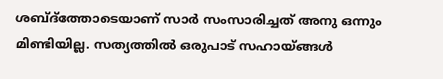ശബ്ദ്ത്തോടെയാണ് സാ‍ര്‍ സംസാരിച്ചത് അനു ഒന്നും മിണ്ടിയില്ല. സത്യത്തില്‍ ഒരുപാട് സഹായ്ങ്ങള്‍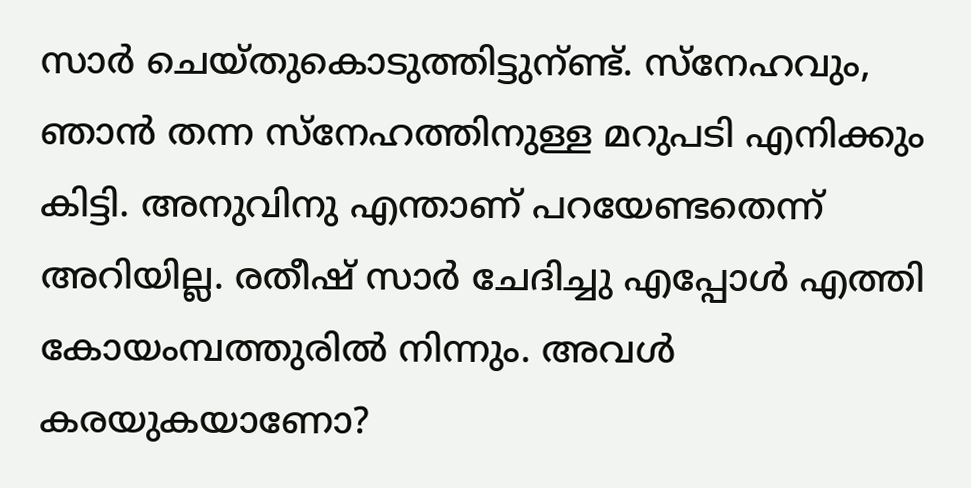സാര്‍ ചെയ്തുകൊടുത്തിട്ടുന്ണ്ട്. സ്നേഹവും, ഞാന്‍ തന്ന സ്നേഹത്തിനുള്ള മറുപടി എനിക്കും കിട്ടി. അനുവിനു എന്താണ് പറയേണ്ടതെന്ന് അറിയില്ല. രതീഷ് സാര്‍ ചേദിച്ചു എപ്പോള്‍ എത്തി കോയംമ്പത്തുരില്‍ നിന്നും. അവള്‍ കരയുകയാണോ?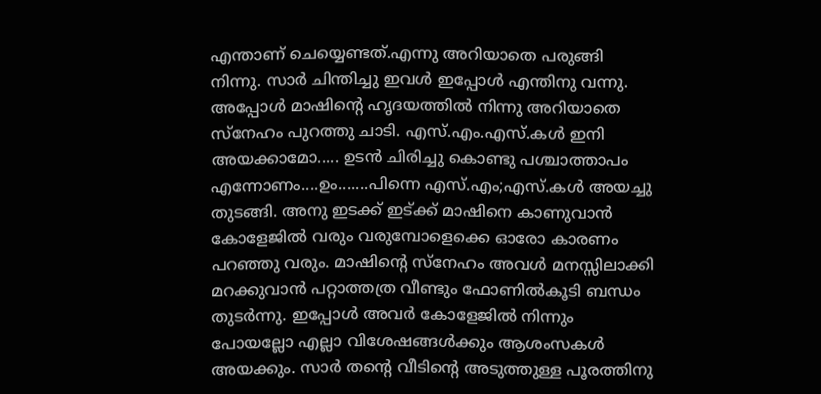എന്താണ് ചെയ്യെണ്ടത്.എന്നു അറിയാതെ പരുങ്ങി നിന്നു. സാര്‍ ചിന്തിച്ചു ഇവള്‍ ഇപ്പോള്‍ എന്തിനു വന്നു. അപ്പോള്‍ മാഷിന്റെ ഹൃദയത്തില്‍ നിന്നു അറിയാതെ സ്നേഹം പുറത്തു ചാടി. എസ്.എം.എസ്.കള്‍ ഇനി അയക്കാമോ..... ഉടന്‍ ചിരിച്ചു കൊണ്ടു പശ്ചാത്താപം എന്നോണം....ഉം.......പിന്നെ എസ്.എം;എസ്.കള്‍ അയച്ചു തുടങ്ങി. അനു ഇടക്ക് ഇട്ക്ക് മാഷിനെ കാണുവാന്‍ കോളേജില്‍ വരും വരുമ്പോളെക്കെ ഓരോ കാരണം പറഞ്ഞു വരും. മാഷിന്റെ സ്നേഹം അവള്‍ മനസ്സിലാക്കി മറക്കുവാന്‍ പറ്റാത്തത്ര വീണ്ടും ഫോണില്‍കൂടി ബന്ധം തുടര്‍ന്നു. ഇപ്പോള്‍ അവര്‍ കോളേജില്‍ നിന്നും പോയല്ലോ എല്ലാ വിശേഷങ്ങള്‍ക്കും ആശംസകള്‍ അയക്കും. സാര്‍ തന്റെ വീടിന്റെ അടുത്തുള്ള പൂരത്തിനു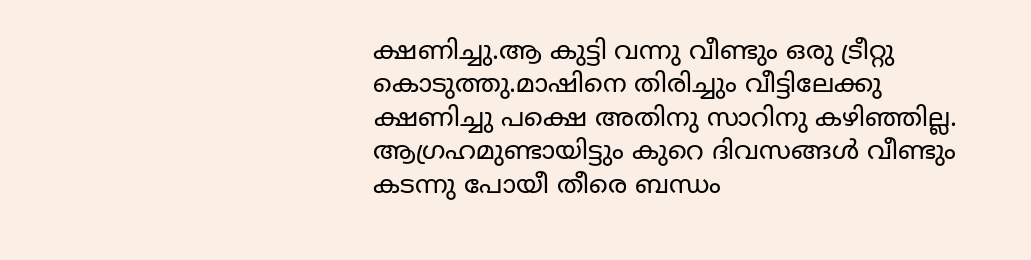ക്ഷണിച്ചു.ആ കുട്ടി വന്നു വീണ്ടും ഒരു ട്രീറ്റു കൊടുത്തു.മാ‍ഷിനെ തിരിച്ചും വീട്ടിലേക്കു ക്ഷണിച്ചു പക്ഷെ അതിനു സാറിനു കഴിഞ്ഞില്ല. ആ‍ഗ്രഹമുണ്ടായിട്ടും കുറെ ദിവസങ്ങള്‍ വീണ്ടും കടന്നു പോയീ തീരെ ബന്ധം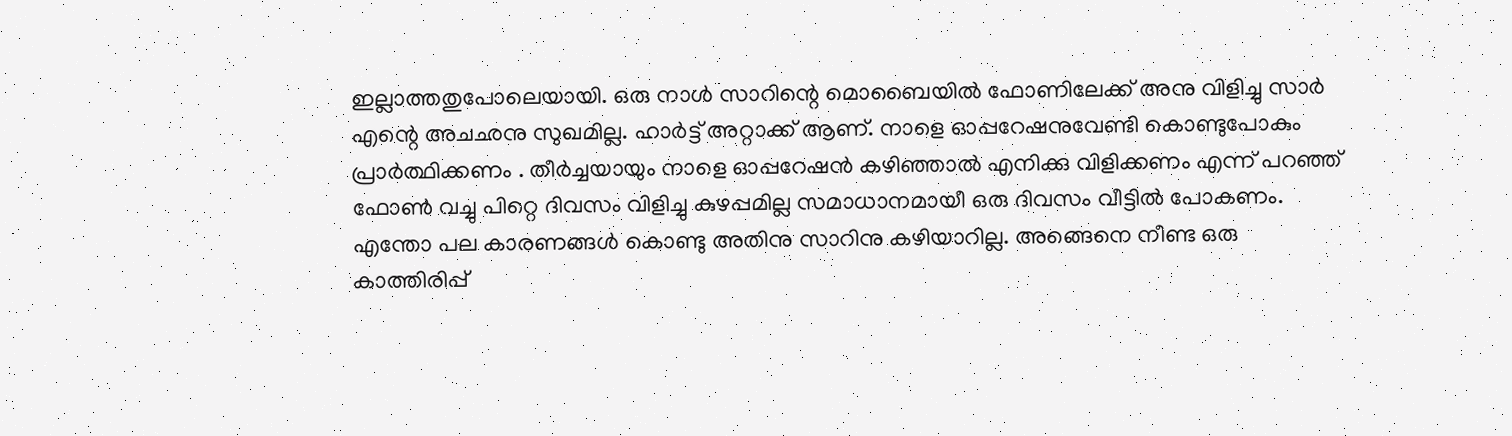ഇല്ലാത്തതുപോലെയായി. ഒരു നാള്‍ സാറിന്റെ മൊബൈയില്‍ ഫോണിലേക്ക് അനു വിളിച്ചു സാര്‍ എന്റെ അചഛനു സുഖമില്ല. ഹാര്‍ട്ട് അറ്റാക്ക് ആണ്. നാളെ ഓപ്പറേഷനുവേണ്ടി കൊണ്ടുപോകും പ്രാര്‍ത്ഥിക്കണം . തീര്‍ച്ചയായും നാളെ ഓപ്പറേഷന്‍ കഴിഞ്ഞാല്‍ എനിക്കു വിളിക്കണം എന്ന് പറഞ്ഞ് ഫോണ്‍ വച്ചു പിറ്റെ ദിവസം വിളിച്ചു കുഴപ്പമില്ല സമാധാനമായീ ഒരു ദിവസം വീട്ടില്‍ പോകണം. എന്തോ പല കാരണങ്ങള്‍ കൊണ്ടു അതിനു സാറിനു കഴിയാറില്ല. അങ്ങെനെ നീണ്ട ഒരു കാത്തിരിപ്പ്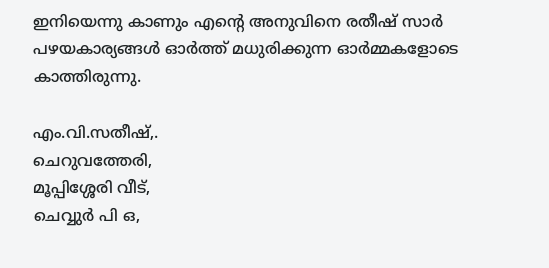ഇനിയെന്നു കാണും എന്റെ അനുവിനെ രതീഷ് സാര്‍ പഴയകാര്യങ്ങള്‍ ഓര്‍ത്ത് മധുരിക്കുന്ന ഓര്‍മ്മകളോടെ കാത്തിരുന്നു.

എം.വി.സതീഷ്,.
ചെറുവത്തേരി,
മൂപ്പിശ്ശേരി വീട്,
ചെവ്വുര്‍ പി ഒ,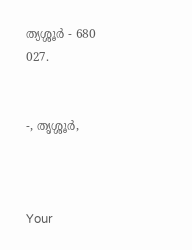ത്യശ്ശൂര്‍ - 680 027.


-, തൃശ്ശൂര്‍,



Your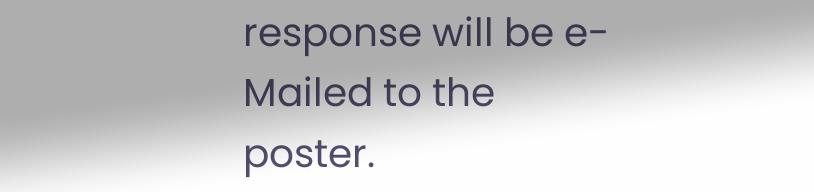response will be e-Mailed to the poster.